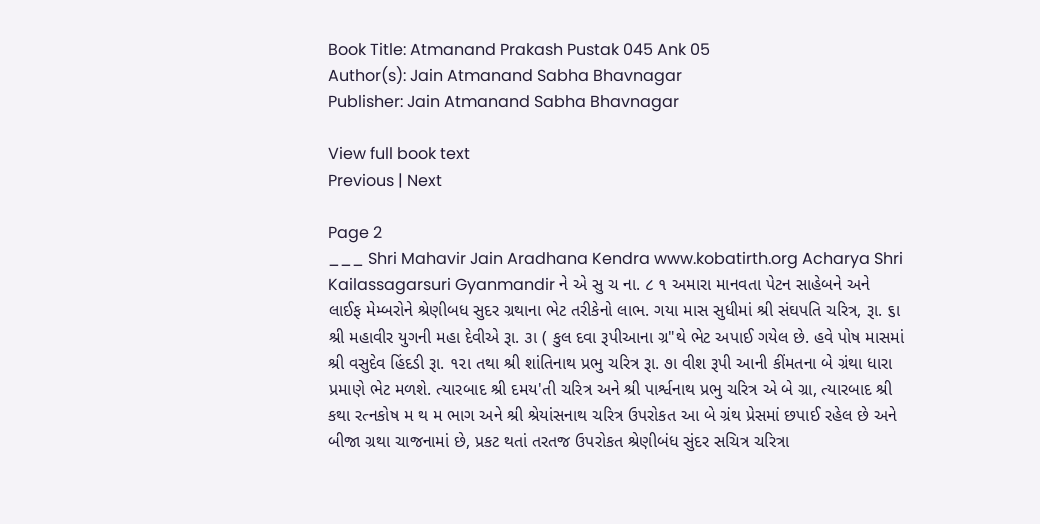Book Title: Atmanand Prakash Pustak 045 Ank 05
Author(s): Jain Atmanand Sabha Bhavnagar
Publisher: Jain Atmanand Sabha Bhavnagar

View full book text
Previous | Next

Page 2
___ Shri Mahavir Jain Aradhana Kendra www.kobatirth.org Acharya Shri Kailassagarsuri Gyanmandir ને એ સુ ચ ના. ૮ ૧ અમારા માનવતા પેટન સાહેબને અને લાઈફ મેમ્બરોને શ્રેણીબધ સુદર ગ્રથાના ભેટ તરીકેનો લાભ. ગયા માસ સુધીમાં શ્રી સંઘપતિ ચરિત્ર, રૂા. ૬ા શ્રી મહાવીર યુગની મહા દેવીએ રૂા. ૩ા ( કુલ દવા રૂપીઆના ગ્ર"થે ભેટ અપાઈ ગયેલ છે. હવે પોષ માસમાં શ્રી વસુદેવ હિંદડી રૂા. ૧૨ા તથા શ્રી શાંતિનાથ પ્રભુ ચરિત્ર રૂા. ૭ા વીશ રૂપી આની કીંમતના બે ગ્રંથા ધારા પ્રમાણે ભેટ મળશે. ત્યારબાદ શ્રી દમય'તી ચરિત્ર અને શ્રી પાર્શ્વનાથ પ્રભુ ચરિત્ર એ બે ગ્રા, ત્યારબાદ શ્રી કથા રત્નકોષ મ થ મ ભાગ અને શ્રી શ્રેયાંસનાથ ચરિત્ર ઉપરોકત આ બે ગ્રંથ પ્રેસમાં છપાઈ રહેલ છે અને બીજા ગ્રથા ચાજનામાં છે, પ્રકટ થતાં તરતજ ઉપરોકત શ્રેણીબંધ સુંદર સચિત્ર ચરિત્રા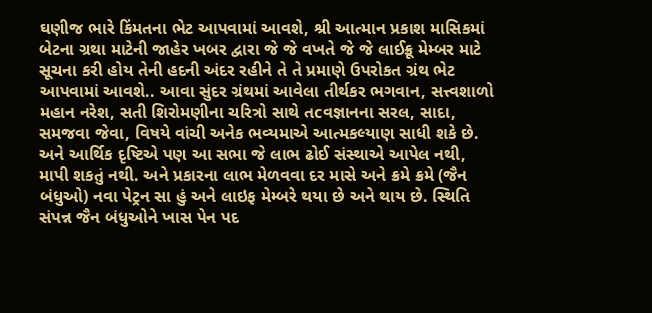ઘણીજ ભારે કિંમતના ભેટ આપવામાં આવશે, શ્રી આત્માન પ્રકાશ માસિકમાં બેટના ગ્રથા માટેની જાહેર ખબર દ્વારા જે જે વખતે જે જે લાઈક્રૂ મેમ્બર માટે સૂચના કરી હોય તેની હદની અંદર રહીને તે તે પ્રમાણે ઉપરોકત ગ્રંથ ભેટ આપવામાં આવશે.. આવા સુંદર ગ્રંથમાં આવેલા તીર્થકર ભગવાન, સત્ત્વશાળો મહાન નરેશ, સતી શિરોમણીના ચરિત્રો સાથે તcવજ્ઞાનના સરલ, સાદા, સમજવા જેવા, વિષયે વાંચી અનેક ભવ્યમાએ આત્મકલ્યાણ સાધી શકે છે. અને આર્થિક દૃષ્ટિએ પણ આ સભા જે લાભ ઢોઈ સંસ્થાએ આપેલ નથી, માપી શકતું નથી. અને પ્રકારના લાભ મેળવવા દર માસે અને ક્રમે ક્રમે (જૈન બંધુઓ) નવા પેટ્રન સા હું અને લાઇફ મેમ્બરે થયા છે અને થાય છે. સ્થિતિ સંપન્ન જૈન બંધુઓને ખાસ પેન પદ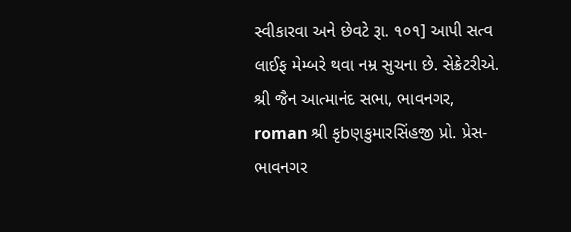સ્વીકારવા અને છેવટે રૂા. ૧૦૧] આપી સત્વ લાઈફ મેમ્બરે થવા નમ્ર સુચના છે. સેક્રેટરીએ. શ્રી જૈન આત્માનંદ સભા, ભાવનગર, roman શ્રી કૃbણકુમારસિંહજી પ્રો. પ્રેસ-ભાવનગર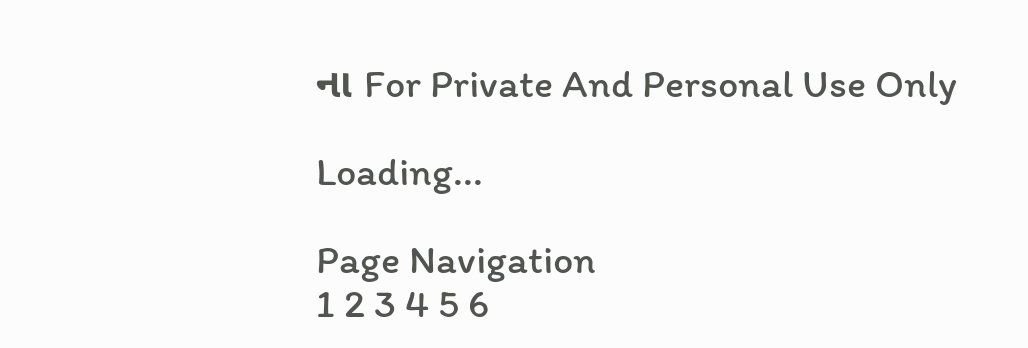ના For Private And Personal Use Only

Loading...

Page Navigation
1 2 3 4 5 6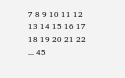7 8 9 10 11 12 13 14 15 16 17 18 19 20 21 22 ... 45